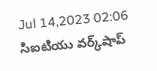Jul 14,2023 02:06
సిఐటియు వర్క్‌షాప్‌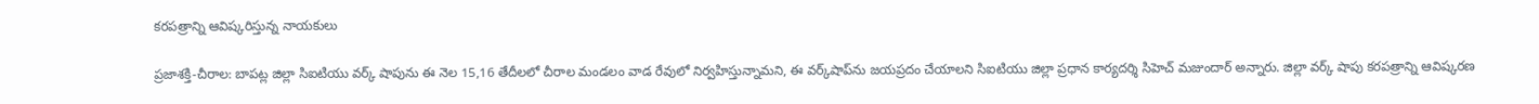కరపత్రాన్ని ఆవిష్కరిస్తున్న నాయకులు

ప్రజాశక్తి-చీరాల: బాపట్ల జిల్లా సిఐటియు వర్క్‌ షాపును ఈ నెల 15,16 తేదీలలో చీరాల మండలం వాడ రేవులో నిర్వహిస్తున్నామని, ఈ వర్క్‌షాప్‌ను జయప్రదం చేయాలని సిఐటియు జిల్లా ప్రధాన కార్యదర్శి సిహెచ్‌ మజుందార్‌ అన్నారు. జిల్లా వర్క్‌ షాపు కరపత్రాన్ని ఆవిష్కరణ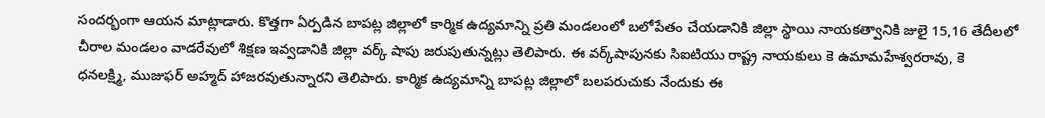సందర్భంగా ఆయన మాట్లాడారు. కొత్తగా ఏర్పడిన బాపట్ల జిల్లాలో కార్మిక ఉద్యమాన్ని ప్రతి మండలంలో బలోపేతం చేయడానికి జిల్లా స్థాయి నాయకత్వానికి జులై 15,16 తేదీలలో చీరాల మండలం వాడరేవులో శిక్షణ ఇవ్వడానికి జిల్లా వర్క్‌ షాపు జరుపుతున్నట్లు తెలిపారు. ఈ వర్క్‌షాపునకు సిఐటియు రాష్ట్ర నాయకులు కె ఉమామహేశ్వరరావు, కె ధనలక్ష్మి, ముజుఫర్‌ అహ్మద్‌ హాజరవుతున్నారని తెలిపారు. కార్మిక ఉద్యమాన్ని బాపట్ల జిల్లాలో బలపరుచుకు నేందుకు ఈ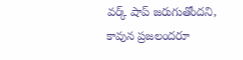వర్క్‌ షాప్‌ జరుగుతోందని, కావున ప్రజలందరూ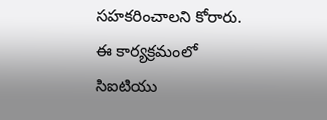సహకరించాలని కోరారు. ఈ కార్యక్రమంలో సిఐటియు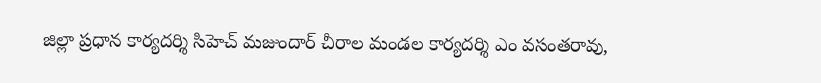జిల్లా ప్రధాన కార్యదర్శి సిహెచ్‌ మజుందార్‌ చీరాల మండల కార్యదర్శి ఎం వసంతరావు,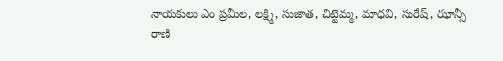నాయకులు ఎం ప్రమీల, లక్ష్మి, సుజాత, చిట్టెమ్మ, మాధవి, సురేష్‌, ఝాన్సీ రాణి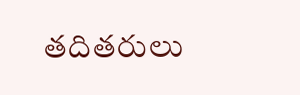తదితరులు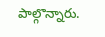పాల్గొన్నారు.